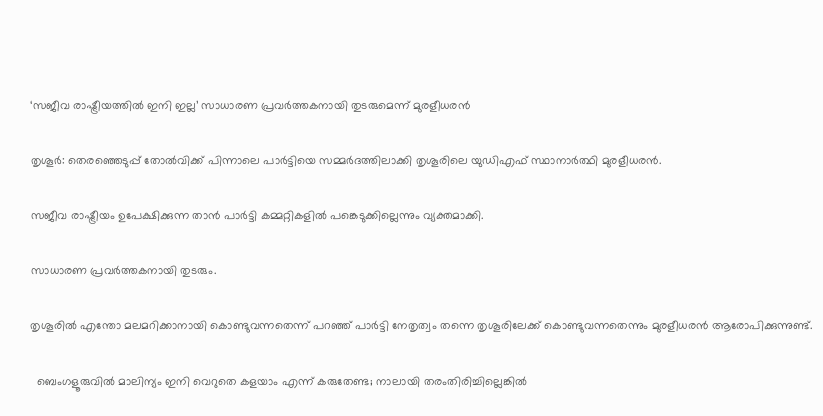‘സജീവ രാഷ്ട്രീയത്തിൽ ഇനി ഇല്ല’ സാധാരണ പ്രവർത്തകനായി തുടരുമെന്ന് മുരളീധരൻ

തൃശൂർ: തെരഞ്ഞെടുപ്പ് തോല്‍വിക്ക് പിന്നാലെ പാർട്ടിയെ സമ്മർദത്തിലാക്കി തൃശൂരിലെ യുഡിഎഫ് സ്ഥാനാർത്ഥി മുരളീധരൻ.

സജീവ രാഷ്ട്രീയം ഉപേക്ഷിക്കുന്ന താൻ പാർട്ടി കമ്മറ്റികളില്‍ പങ്കെടുക്കില്ലെന്നും വ്യക്തമാക്കി.

സാധാരണ പ്രവർത്തകനായി തുടരും.

തൃശൂരില്‍ എന്തോ മലമറിക്കാനായി കൊണ്ടുവന്നതെന്ന് പറഞ്ഞ് പാർട്ടി നേതൃത്വം തന്നെ തൃശൂരിലേക്ക് കൊണ്ടുവന്നതെന്നും മുരളീധരൻ ആരോപിക്കുന്നുണ്ട്.

  ബെംഗളൂരുവിൽ മാലിന്യം ഇനി വെറുതെ കളയാം എന്ന് കരുതേണ്ട; നാലായി തരംതിരിച്ചില്ലെങ്കിൽ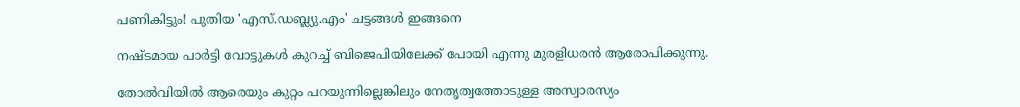പണികിട്ടും! പുതിയ 'എസ്.ഡബ്ല്യു.എം' ചട്ടങ്ങൾ ഇങ്ങനെ

നഷ്ടമായ പാർട്ടി വോട്ടുകള്‍ കുറച്ച്‌ ബിജെപിയിലേക്ക് പോയി എന്നു മുരളിധരൻ ആരോപിക്കുന്നു.

തോല്‍വിയില്‍ ആരെയും കുറ്റം പറയുന്നില്ലെങ്കിലും നേതൃത്വത്തോടുള്ള അസ്വാരസ്യം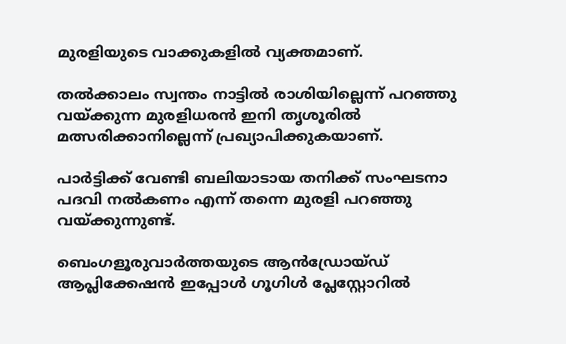മുരളിയുടെ വാക്കുകളിൽ വ്യക്തമാണ്.

തല്‍ക്കാലം സ്വന്തം നാട്ടില്‍ രാശിയില്ലെന്ന് പറഞ്ഞു വയ്ക്കുന്ന മുരളിധരൻ ഇനി തൃശൂരില്‍ മത്സരിക്കാനില്ലെന്ന് പ്രഖ്യാപിക്കുകയാണ്.

പാർട്ടിക്ക് വേണ്ടി ബലിയാടായ തനിക്ക് സംഘടനാ പദവി നല്‍കണം എന്ന് തന്നെ മുരളി പറഞ്ഞു വയ്ക്കുന്നുണ്ട്.

ബെംഗളൂരുവാർത്തയുടെ ആൻഡ്രോയ്ഡ് ആപ്ലിക്കേഷൻ ഇപ്പോൾ ഗൂഗിൾ പ്ലേസ്റ്റോറിൽ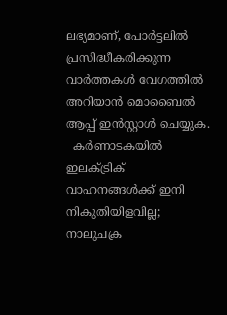ലഭ്യമാണ്, പോർട്ടലിൽ പ്രസിദ്ധീകരിക്കുന്ന വാർത്തകൾ വേഗത്തിൽ അറിയാൻ മൊബൈൽ ആപ്പ് ഇൻസ്റ്റാൾ ചെയ്യുക.
  കർണാടകയിൽ ഇലക്ട്രിക് വാഹനങ്ങൾക്ക് ഇനി നികുതിയിളവില്ല; നാലുചക്ര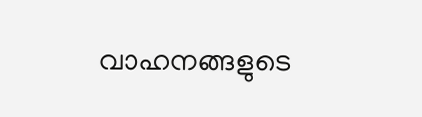വാഹനങ്ങളുടെ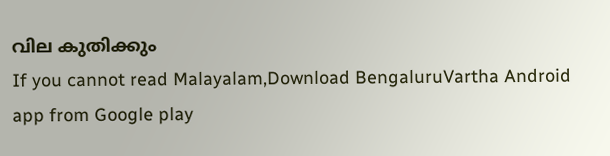വില കുതിക്കും
If you cannot read Malayalam,Download BengaluruVartha Android app from Google play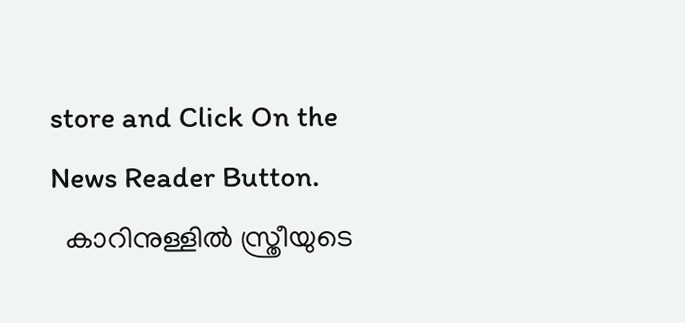store and Click On the News Reader Button.
  കാറിനുള്ളിൽ സ്ത്രീയുടെ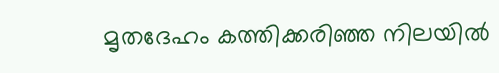മൃതദേഹം കത്തിക്കരിഞ്ഞ നിലയിൽ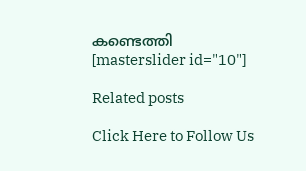കണ്ടെത്തി
[masterslider id="10"]

Related posts

Click Here to Follow Us